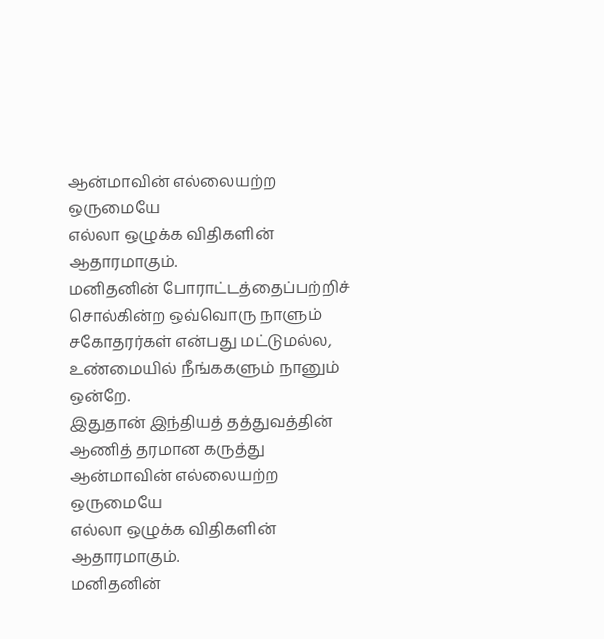ஆன்மாவின் எல்லையற்ற ஒருமையே
எல்லா ஒழுக்க விதிகளின் ஆதாரமாகும்.
மனிதனின் போராட்டத்தைப்பற்றிச் சொல்கின்ற ஒவ்வொரு நாளும்
சகோதரர்கள் என்பது மட்டுமல்ல,
உண்மையில் நீங்ககளும் நானும் ஒன்றே.
இதுதான் இந்தியத் தத்துவத்தின் ஆணித் தரமான கருத்து
ஆன்மாவின் எல்லையற்ற ஒருமையே
எல்லா ஒழுக்க விதிகளின் ஆதாரமாகும்.
மனிதனின்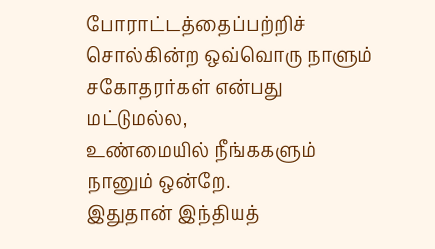போராட்டத்தைப்பற்றிச் சொல்கின்ற ஒவ்வொரு நாளும்
சகோதரர்கள் என்பது மட்டுமல்ல,
உண்மையில் நீங்ககளும் நானும் ஒன்றே.
இதுதான் இந்தியத்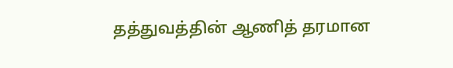தத்துவத்தின் ஆணித் தரமான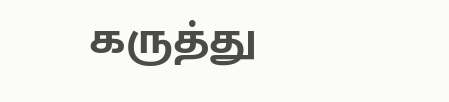கருத்து